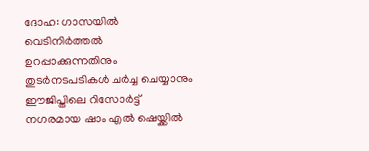ദോഹ: ഗാസയിൽ വെടിനിർത്തൽ ഉറപ്പാക്കുന്നതിനും തുടർനടപടികൾ ചർച്ച ചെയ്യാനും ഈജിപ്തിലെ റിസോർട്ട് നഗരമായ ഷാം എൽ ഷെയ്ക്കിൽ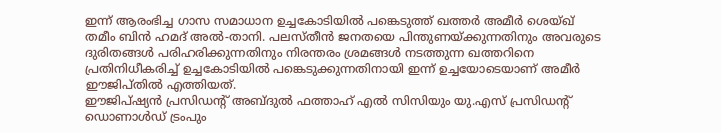ഇന്ന് ആരംഭിച്ച ഗാസ സമാധാന ഉച്ചകോടിയിൽ പങ്കെടുത്ത് ഖത്തർ അമീർ ശെയ്ഖ് തമീം ബിൻ ഹമദ് അൽ-താനി. പലസ്തീൻ ജനതയെ പിന്തുണയ്ക്കുന്നതിനും അവരുടെ ദുരിതങ്ങൾ പരിഹരിക്കുന്നതിനും നിരന്തരം ശ്രമങ്ങൾ നടത്തുന്ന ഖത്തറിനെ പ്രതിനിധീകരിച്ച് ഉച്ചകോടിയിൽ പങ്കെടുക്കുന്നതിനായി ഇന്ന് ഉച്ചയോടെയാണ് അമീർ ഈജിപ്തിൽ എത്തിയത്.
ഈജിപ്ഷ്യൻ പ്രസിഡന്റ് അബ്ദുൽ ഫത്താഹ് എൽ സിസിയും യു.എസ് പ്രസിഡന്റ് ഡൊണാൾഡ് ട്രംപും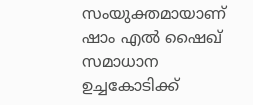സംയുക്തമായാണ് ഷാം എൽ ഷൈഖ് സമാധാന ഉച്ചകോടിക്ക്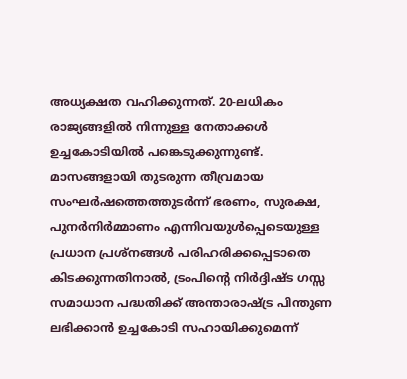അധ്യക്ഷത വഹിക്കുന്നത്. 20-ലധികം രാജ്യങ്ങളിൽ നിന്നുള്ള നേതാക്കൾ ഉച്ചകോടിയിൽ പങ്കെടുക്കുന്നുണ്ട്. മാസങ്ങളായി തുടരുന്ന തീവ്രമായ സംഘർഷത്തെത്തുടർന്ന് ഭരണം, സുരക്ഷ, പുനർനിർമ്മാണം എന്നിവയുൾപ്പെടെയുള്ള പ്രധാന പ്രശ്നങ്ങൾ പരിഹരിക്കപ്പെടാതെ കിടക്കുന്നതിനാൽ, ട്രംപിന്റെ നിർദ്ദിഷ്ട ഗസ്സ സമാധാന പദ്ധതിക്ക് അന്താരാഷ്ട്ര പിന്തുണ ലഭിക്കാൻ ഉച്ചകോടി സഹായിക്കുമെന്ന്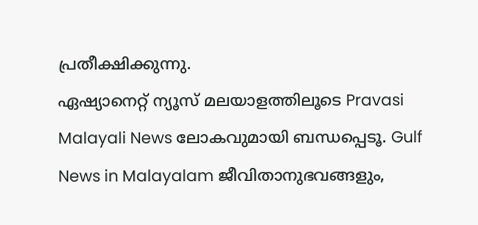പ്രതീക്ഷിക്കുന്നു.
ഏഷ്യാനെറ്റ് ന്യൂസ് മലയാളത്തിലൂടെ Pravasi Malayali News ലോകവുമായി ബന്ധപ്പെടൂ. Gulf News in Malayalam ജീവിതാനുഭവങ്ങളും,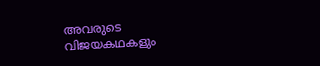അവരുടെ വിജയകഥകളും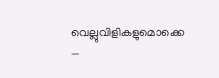വെല്ലുവിളികളുമൊക്കെ —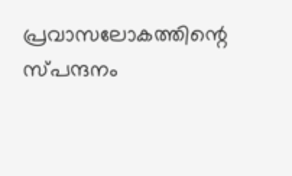പ്രവാസലോകത്തിന്റെ സ്പന്ദനം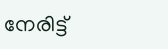നേരിട്ട്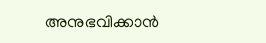അനുഭവിക്കാൻ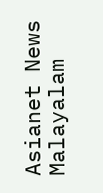Asianet News Malayalam